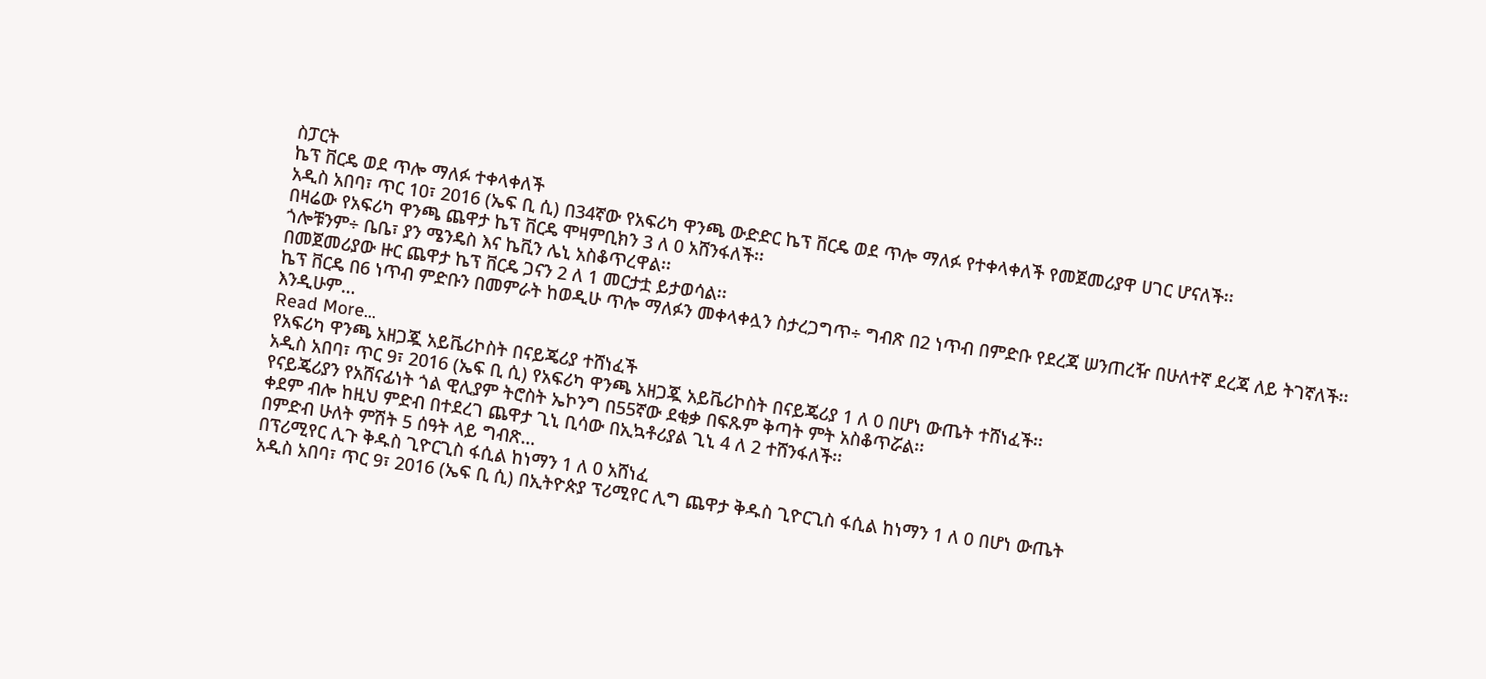ስፓርት
ኬፕ ቨርዴ ወደ ጥሎ ማለፉ ተቀላቀለች
አዲስ አበባ፣ ጥር 10፣ 2016 (ኤፍ ቢ ሲ) በ34ኛው የአፍሪካ ዋንጫ ውድድር ኬፕ ቨርዴ ወደ ጥሎ ማለፉ የተቀላቀለች የመጀመሪያዋ ሀገር ሆናለች፡፡
በዛሬው የአፍሪካ ዋንጫ ጨዋታ ኬፕ ቨርዴ ሞዛምቢክን 3 ለ 0 አሸንፋለች፡፡
ጎሎቹንም÷ ቤቤ፣ ያን ሜንዴስ እና ኬቪን ሌኒ አስቆጥረዋል፡፡
በመጀመሪያው ዙር ጨዋታ ኬፕ ቨርዴ ጋናን 2 ለ 1 መርታቷ ይታወሳል፡፡
ኬፕ ቨርዴ በ6 ነጥብ ምድቡን በመምራት ከወዲሁ ጥሎ ማለፉን መቀላቀሏን ስታረጋግጥ÷ ግብጽ በ2 ነጥብ በምድቡ የደረጃ ሠንጠረዥ በሁለተኛ ደረጃ ለይ ትገኛለች፡፡
እንዲሁም…
Read More...
የአፍሪካ ዋንጫ አዘጋጇ አይቬሪኮስት በናይጄሪያ ተሸነፈች
አዲስ አበባ፣ ጥር 9፣ 2016 (ኤፍ ቢ ሲ) የአፍሪካ ዋንጫ አዘጋጇ አይቬሪኮስት በናይጄሪያ 1 ለ 0 በሆነ ውጤት ተሸነፈች፡፡
የናይጄሪያን የአሸናፊነት ጎል ዊሊያም ትሮስት ኤኮንግ በ55ኛው ደቂቃ በፍጹም ቅጣት ምት አስቆጥሯል፡፡
ቀደም ብሎ ከዚህ ምድብ በተደረገ ጨዋታ ጊኒ ቢሳው በኢኳቶሪያል ጊኒ 4 ለ 2 ተሸንፋለች፡፡
በምድብ ሁለት ምሽት 5 ሰዓት ላይ ግብጽ…
በፕሪሚየር ሊጉ ቅዱስ ጊዮርጊስ ፋሲል ከነማን 1 ለ 0 አሸነፈ
አዲስ አበባ፣ ጥር 9፣ 2016 (ኤፍ ቢ ሲ) በኢትዮጵያ ፕሪሚየር ሊግ ጨዋታ ቅዱስ ጊዮርጊስ ፋሲል ከነማን 1 ለ 0 በሆነ ውጤት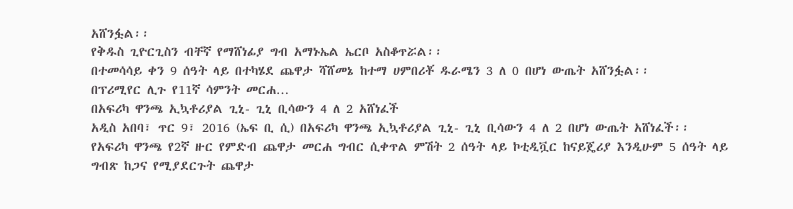አሸንፏል፡፡
የቅዱስ ጊዮርጊስን ብቸኛ የማሸነፊያ ግብ አማኑኤል ኤርቦ አስቆጥሯል፡፡
በተመሳሳይ ቀን 9 ሰዓት ላይ በተካሄደ ጨዋታ ሻሸመኔ ከተማ ሀምበሪቾ ዱራሜን 3 ለ 0 በሆነ ውጤት አሸንፏል፡፡
በፕሪሚየር ሊጉ የ11ኛ ሳምንት መርሐ…
በአፍሪካ ዋንጫ ኢኳቶሪያል ጊኒ- ጊኒ ቢሳውን 4 ለ 2 አሸነፈች
አዲስ አበባ፣ ጥር 9፣ 2016 (ኤፍ ቢ ሲ) በአፍሪካ ዋንጫ ኢኳቶሪያል ጊኒ- ጊኒ ቢሳውን 4 ለ 2 በሆነ ውጤት አሸነፈች፡፡
የአፍሪካ ዋንጫ የ2ኛ ዙር የምድብ ጨዋታ መርሐ ግብር ሲቀጥል ምሽት 2 ሰዓት ላይ ኮቲዲቯር ከናይጄሪያ እንዲሁም 5 ሰዓት ላይ ግብጽ ከጋና የሚያደርጉት ጨዋታ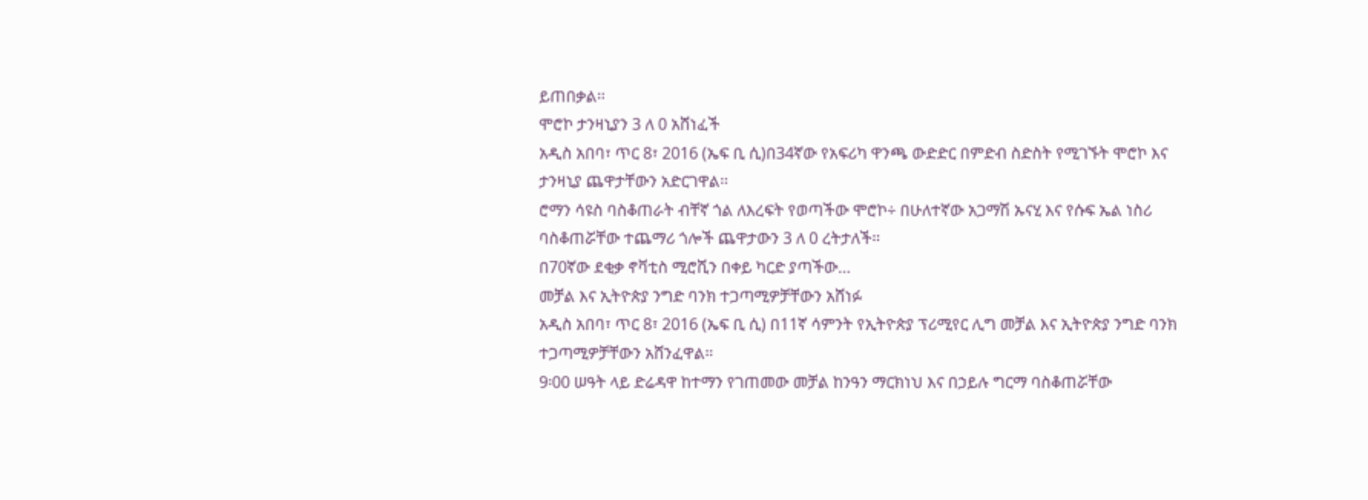ይጠበቃል፡፡
ሞሮኮ ታንዛኒያን 3 ለ 0 አሸነፈች
አዲስ አበባ፣ ጥር 8፣ 2016 (ኤፍ ቢ ሲ)በ34ኛው የአፍሪካ ዋንጫ ውድድር በምድብ ስድስት የሚገኙት ሞሮኮ እና ታንዛኒያ ጨዋታቸውን አድርገዋል፡፡
ሮማን ሳዩስ ባስቆጠራት ብቸኛ ጎል ለእረፍት የወጣችው ሞሮኮ÷ በሁለተኛው አጋማሽ ኡናሂ እና የሱፍ ኤል ነስሪ ባስቆጠሯቸው ተጨማሪ ጎሎች ጨዋታውን 3 ለ 0 ረትታለች፡፡
በ70ኛው ደቂቃ ኖቫቲስ ሚሮሺን በቀይ ካርድ ያጣችው…
መቻል እና ኢትዮጵያ ንግድ ባንክ ተጋጣሚዎቻቸውን አሸነፉ
አዲስ አበባ፣ ጥር 8፣ 2016 (ኤፍ ቢ ሲ) በ11ኛ ሳምንት የኢትዮጵያ ፕሪሚየር ሊግ መቻል እና ኢትዮጵያ ንግድ ባንክ ተጋጣሚዎቻቸውን አሸንፈዋል፡፡
9፡00 ሠዓት ላይ ድሬዳዋ ከተማን የገጠመው መቻል ከንዓን ማርክነህ እና በኃይሉ ግርማ ባስቆጠሯቸው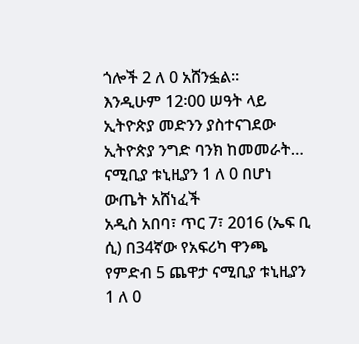ጎሎች 2 ለ 0 አሸንፏል፡፡
እንዲሁም 12፡00 ሠዓት ላይ ኢትዮጵያ መድንን ያስተናገደው ኢትዮጵያ ንግድ ባንክ ከመመራት…
ናሚቢያ ቱኒዚያን 1 ለ 0 በሆነ ውጤት አሸነፈች
አዲስ አበባ፣ ጥር 7፣ 2016 (ኤፍ ቢ ሲ) በ34ኛው የአፍሪካ ዋንጫ የምድብ 5 ጨዋታ ናሚቢያ ቱኒዚያን 1 ለ 0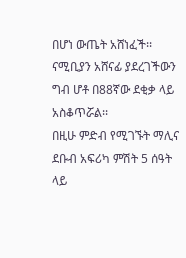በሆነ ውጤት አሸነፈች፡፡
ናሚቢያን አሸናፊ ያደረገችውን ግብ ሆቶ በ88ኛው ደቂቃ ላይ አስቆጥሯል፡፡
በዚሁ ምድብ የሚገኙት ማሊና ደቡብ አፍሪካ ምሽት 5 ሰዓት ላይ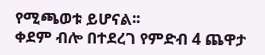የሚጫወቱ ይሆናል፡፡
ቀደም ብሎ በተደረገ የምድብ 4 ጨዋታ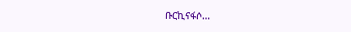ቡርኪናፋሶ…